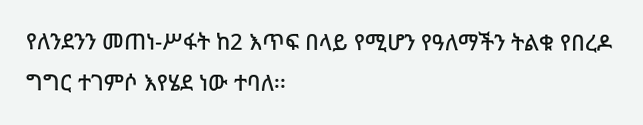የለንደንን መጠነ-ሥፋት ከ2 እጥፍ በላይ የሚሆን የዓለማችን ትልቁ የበረዶ ግግር ተገምሶ እየሄደ ነው ተባለ፡፡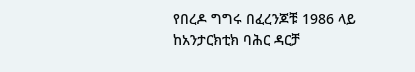የበረዶ ግግሩ በፈረንጆቹ 1986 ላይ ከአንታርክቲክ ባሕር ዳርቻ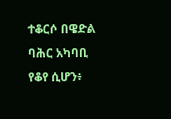ተቆርሶ በዌድል ባሕር አካባቢ የቆየ ሲሆን፥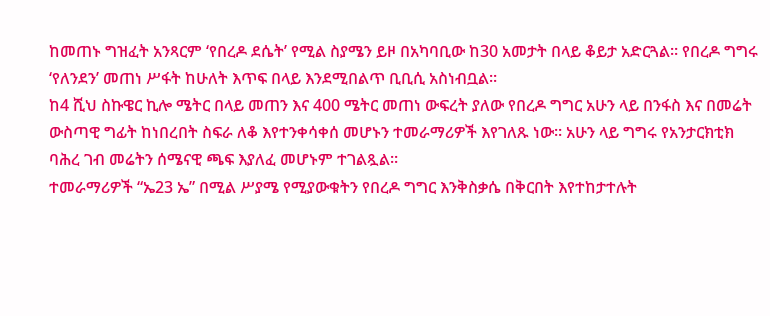ከመጠኑ ግዝፈት አንጻርም ‘የበረዶ ደሴት’ የሚል ስያሜን ይዞ በአካባቢው ከ30 አመታት በላይ ቆይታ አድርጓል። የበረዶ ግግሩ ‘የለንደን’ መጠነ ሥፋት ከሁለት እጥፍ በላይ እንደሚበልጥ ቢቢሲ አስነብቧል፡፡
ከ4 ሺህ ስኩዌር ኪሎ ሜትር በላይ መጠን እና 400 ሜትር መጠነ ውፍረት ያለው የበረዶ ግግር አሁን ላይ በንፋስ እና በመሬት ውስጣዊ ግፊት ከነበረበት ስፍራ ለቆ እየተንቀሳቀሰ መሆኑን ተመራማሪዎች እየገለጹ ነው። አሁን ላይ ግግሩ የአንታርክቲክ ባሕረ ገብ መሬትን ሰሜናዊ ጫፍ እያለፈ መሆኑም ተገልጿል፡፡
ተመራማሪዎች “ኤ23 ኤ” በሚል ሥያሜ የሚያውቁትን የበረዶ ግግር እንቅስቃሴ በቅርበት እየተከታተሉት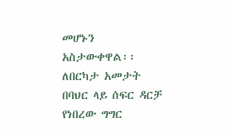መሆኑን አስታውቀዋል፡፡
ለበርካታ አመታት በባህር ላይ ሰፍር ዳርቻ የነበረው ግግር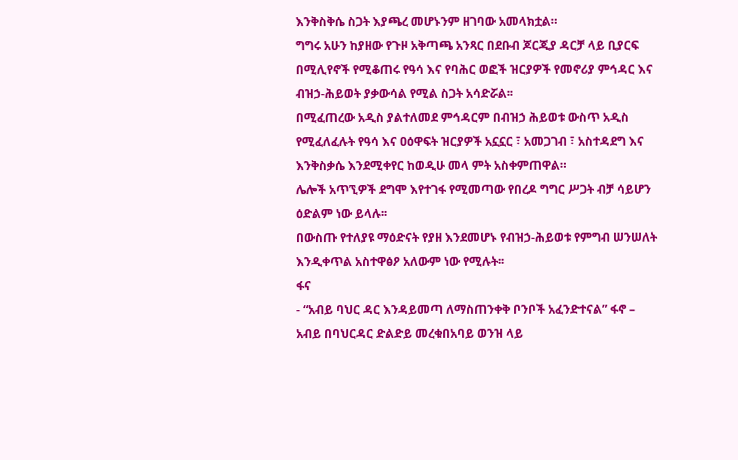እንቅስቅሴ ስጋት እያጫረ መሆኑንም ዘገባው አመላክቷል።
ግግሩ አሁን ከያዘው የጉዞ አቅጣጫ አንጻር በደቡብ ጆርጂያ ዳርቻ ላይ ቢያርፍ በሚሊየኖች የሚቆጠሩ የዓሳ እና የባሕር ወፎች ዝርያዎች የመኖሪያ ምኅዳር እና ብዝኃ-ሕይወት ያቃውሳል የሚል ስጋት አሳድሯል፡፡
በሚፈጠረው አዲስ ያልተለመደ ምኅዳርም በብዝኃ ሕይወቱ ውስጥ አዲስ የሚፈለፈሉት የዓሳ እና ዐዕዋፍት ዝርያዎች አኗኗር ፣ አመጋገብ ፣ አስተዳደግ እና እንቅስቃሴ እንደሚቀየር ከወዲሁ መላ ምት አስቀምጠዋል።
ሌሎች አጥኚዎች ደግሞ እየተገፋ የሚመጣው የበረዶ ግግር ሥጋት ብቻ ሳይሆን ዕድልም ነው ይላሉ፡፡
በውስጡ የተለያዩ ማዕድናት የያዘ እንደመሆኑ የብዝኃ-ሕይወቱ የምግብ ሠንሠለት እንዲቀጥል አስተዋፅዖ አለውም ነው የሚሉት፡፡
ፋና
- “አብይ ባህር ዳር እንዳይመጣ ለማስጠንቀቅ ቦንቦች አፈንድተናል” ፋኖ – አብይ በባህርዳር ድልድይ መረቁበአባይ ወንዝ ላይ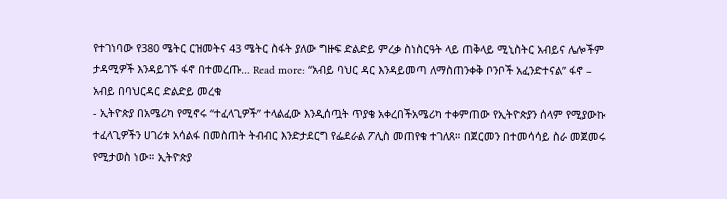የተገነባው የ380 ሜትር ርዝመትና 43 ሜትር ስፋት ያለው ግዙፍ ድልድይ ምረቃ ስነስርዓት ላይ ጠቅላይ ሚኒስትር አብይና ሌሎችም ታዳሚዎች እንዳይገኙ ፋኖ በተመረጡ… Read more: “አብይ ባህር ዳር እንዳይመጣ ለማስጠንቀቅ ቦንቦች አፈንድተናል” ፋኖ – አብይ በባህርዳር ድልድይ መረቁ
- ኢትዮጵያ በአሜሪካ የሚኖሩ “ተፈላጊዎች” ተላልፈው እንዲሰጧት ጥያቄ አቀረበችአሜሪካ ተቀምጠው የኢትዮጵያን ሰላም የሚያውኩ ተፈላጊዎችን ሀገሪቱ አሳልፋ በመስጠት ትብብር እንድታደርግ የፌደራል ፖሊስ መጠየቁ ተገለጸ። በጀርመን በተመሳሳይ ስራ መጀመሩ የሚታወስ ነው። ኢትዮጵያ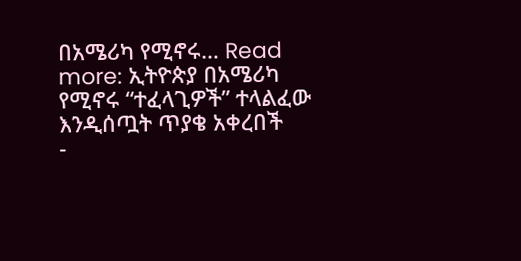በአሜሪካ የሚኖሩ… Read more: ኢትዮጵያ በአሜሪካ የሚኖሩ “ተፈላጊዎች” ተላልፈው እንዲሰጧት ጥያቄ አቀረበች
-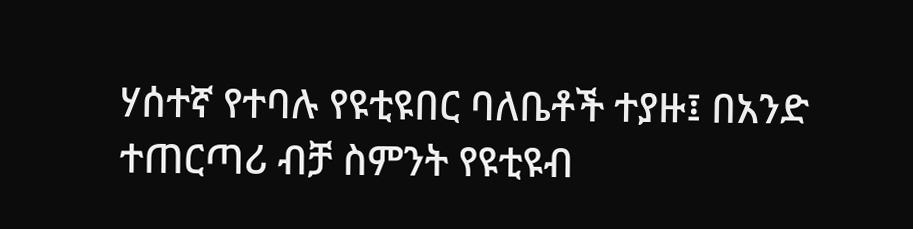ሃሰተኛ የተባሉ የዩቲዩበር ባለቤቶች ተያዙ፤ በአንድ ተጠርጣሪ ብቻ ስምንት የዩቲዩብ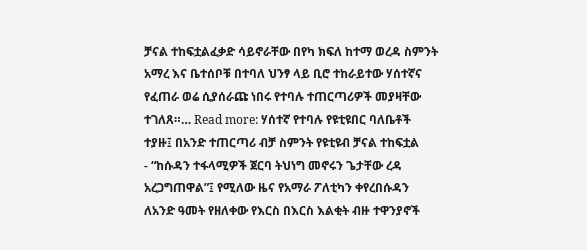ቻናል ተከፍቷልፈቃድ ሳይኖራቸው በየካ ክፍለ ከተማ ወረዳ ስምንት አማረ እና ቤተሰቦቹ በተባለ ህንፃ ላይ ቢሮ ተከራይተው ሃሰተኛና የፈጠራ ወሬ ሲያሰራጩ ነበሩ የተባሉ ተጠርጣሪዎች መያዛቸው ተገለጸ።… Read more: ሃሰተኛ የተባሉ የዩቲዩበር ባለቤቶች ተያዙ፤ በአንድ ተጠርጣሪ ብቻ ስምንት የዩቲዩብ ቻናል ተከፍቷል
- “ከሱዳን ተፋላሚዎች ጀርባ ትህነግ መኖሩን ጌታቸው ረዳ አረጋግጠዋል”፤ የሚለው ዜና የአማራ ፖለቲካን ቀየረበሱዳን ለአንድ ዓመት የዘለቀው የእርስ በእርስ እልቂት ብዙ ተዋንያኖች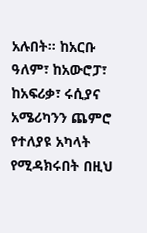አሉበት። ከአርቡ ዓለም፣ ከአውሮፓ፣ ከአፍሪቃ፣ ሩሲያና አሜሪካንን ጨምሮ የተለያዩ አካላት የሚዳክሩበት በዚህ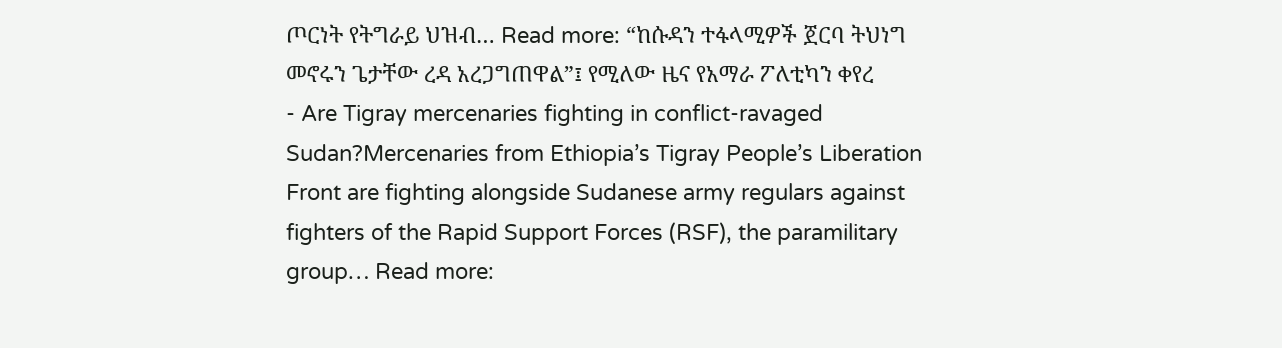ጦርነት የትግራይ ህዝብ… Read more: “ከሱዳን ተፋላሚዎች ጀርባ ትህነግ መኖሩን ጌታቸው ረዳ አረጋግጠዋል”፤ የሚለው ዜና የአማራ ፖለቲካን ቀየረ
- Are Tigray mercenaries fighting in conflict-ravaged Sudan?Mercenaries from Ethiopia’s Tigray People’s Liberation Front are fighting alongside Sudanese army regulars against fighters of the Rapid Support Forces (RSF), the paramilitary group… Read more: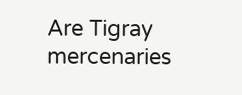Are Tigray mercenaries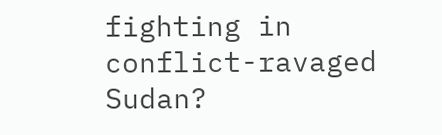fighting in conflict-ravaged Sudan?